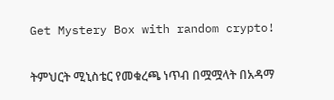Get Mystery Box with random crypto!

ትምህርት ሚኒስቴር የመቁረጫ ነጥብ በሟሟላት በአዳማ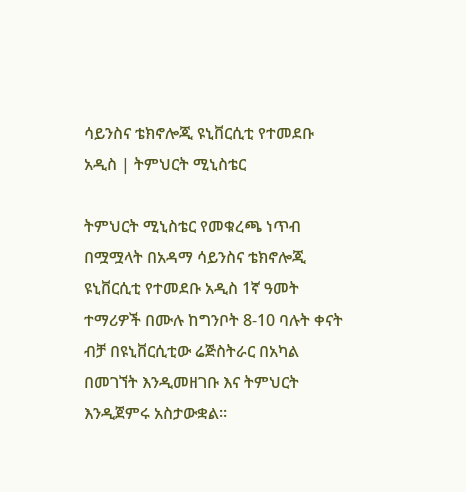ሳይንስና ቴክኖሎጂ ዩኒቨርሲቲ የተመደቡ አዲስ | ትምህርት ሚኒስቴር

ትምህርት ሚኒስቴር የመቁረጫ ነጥብ በሟሟላት በአዳማ ሳይንስና ቴክኖሎጂ ዩኒቨርሲቲ የተመደቡ አዲስ 1ኛ ዓመት ተማሪዎች በሙሉ ከግንቦት 8-10 ባሉት ቀናት ብቻ በዩኒቨርሲቲው ሬጅስትራር በአካል በመገኘት እንዲመዘገቡ እና ትምህርት እንዲጀምሩ አስታውቋል።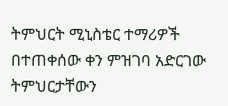ትምህርት ሚኒስቴር ተማሪዎች በተጠቀሰው ቀን ምዝገባ አድርገው ትምህርታቸውን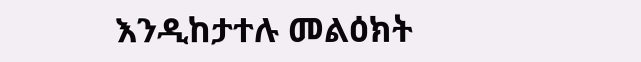እንዲከታተሉ መልዕክት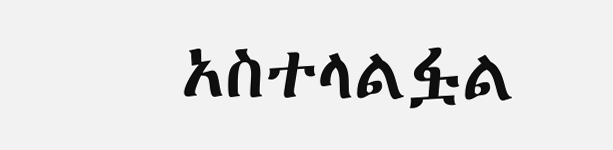አስተላልፏል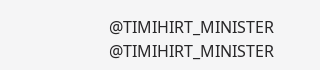@TIMIHIRT_MINISTER
@TIMIHIRT_MINISTER